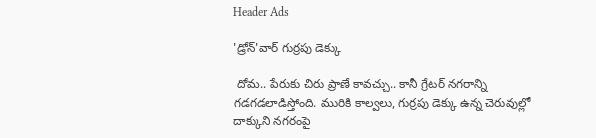Header Ads

'డ్రోన్‌'వార్‌ గుర్రపు డెక్కు

 దోమ.. పేరుకు చిరు ప్రాణే కావచ్చు.. కానీ గ్రేటర్‌ నగరాన్ని గడగడలాడిస్తోంది. మురికి కాల్వలు, గుర్రపు డెక్కు ఉన్న చెరువుల్లో దాక్కుని నగరంపై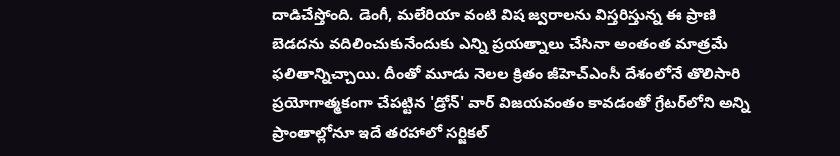దాడిచేస్తోంది. డెంగీ, మలేరియా వంటి విష జ్వరాలను విస్తరిస్తున్న ఈ ప్రాణి బెడదను వదిలించుకునేందుకు ఎన్ని ప్రయత్నాలు చేసినా అంతంత మాత్రమే ఫలితాన్నిచ్చాయి. దీంతో మూడు నెలల క్రితం జీహెచ్‌ఎంసీ దేశంలోనే తొలిసారి ప్రయోగాత్మకంగా చేపట్టిన 'డ్రోన్‌' వార్‌ విజయవంతం కావడంతో గ్రేటర్‌లోని అన్ని ప్రాంతాల్లోనూ ఇదే తరహాలో సర్జికల్‌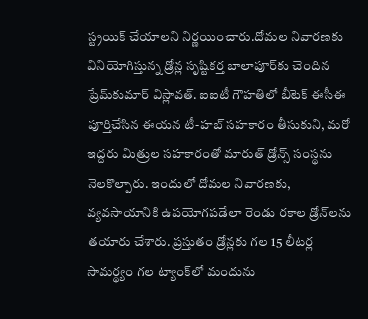స్ట్రయిక్‌ చేయాలని నిర్ణయించారు.దోమల నివారణకు వినియోగిస్తున్న డ్రోన్ల సృష్టికర్త బాలాపూర్‌కు చెందిన ప్రేమ్‌కుమార్‌ విస్లావత్‌. ఐఐటీ గౌహతిలో బీటెక్‌ ఈసీఈ పూర్తిచేసిన ఈయన టీ-హబ్‌ సహకారం తీసుకుని, మరో ఇద్దరు మిత్రుల సహకారంతో మారుత్‌ డ్రోన్స్‌ సంస్థను నెలకొల్పారు. ఇందులో దోమల నివారణకు, వ్యవసాయానికి ఉపయోగపడేలా రెండు రకాల డ్రోన్‌లను తయారు చేశారు. ప్రస్తుతం డ్రోన్లకు గల 15 లీటర్ల సామర్థ్యం గల ట్యాంక్‌లో మందును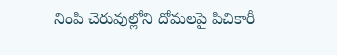నింపి చెరువుల్లోని దోమలపై పిచికారీ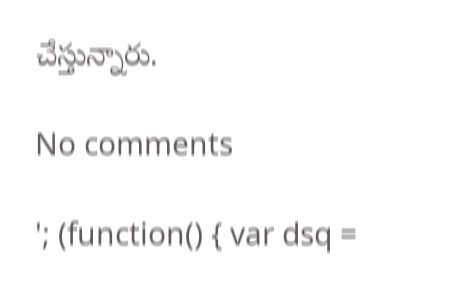చేస్తున్నారు.

No comments

'; (function() { var dsq =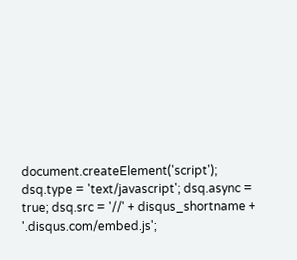document.createElement('script'); dsq.type = 'text/javascript'; dsq.async = true; dsq.src = '//' + disqus_shortname + '.disqus.com/embed.js';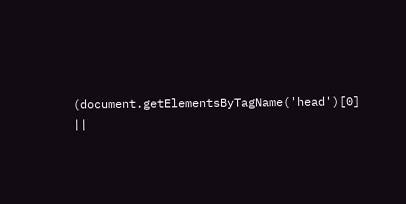(document.getElementsByTagName('head')[0] ||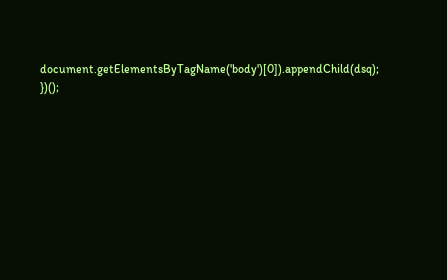document.getElementsByTagName('body')[0]).appendChild(dsq); })();